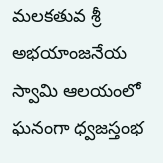మలకతువ శ్రీ అభయాంజనేయ స్వామి ఆలయంలో ఘనంగా ధ్వజస్తంభ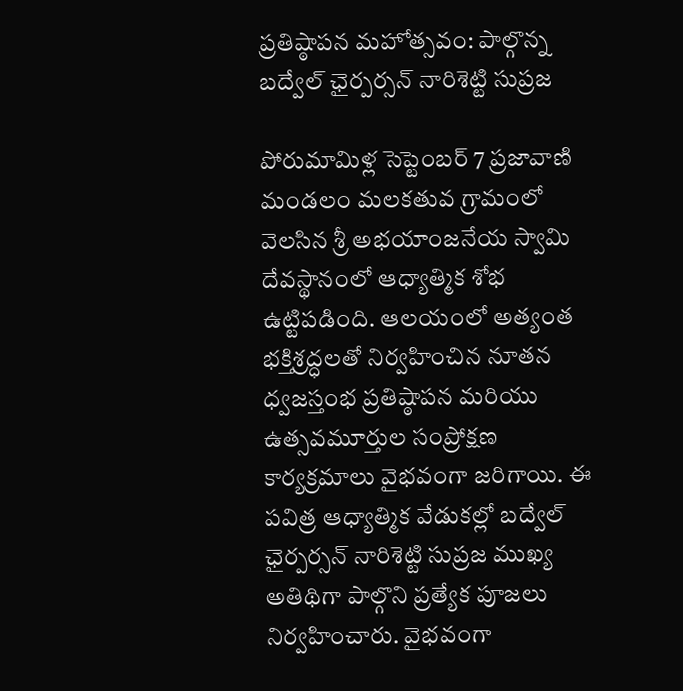ప్రతిష్ఠాపన మహోత్సవం: పాల్గొన్న బద్వేల్ ఛైర్పర్సన్ నారిశెట్టి సుప్రజ

పోరుమామిళ్ల సెప్టెంబర్ 7 ప్రజావాణి మండలం మలకతువ గ్రామంలో వెలసిన శ్రీ అభయాంజనేయ స్వామి దేవస్థానంలో ఆధ్యాత్మిక శోభ ఉట్టిపడింది. ఆలయంలో అత్యంత భక్తిశ్రద్ధలతో నిర్వహించిన నూతన ధ్వజస్తంభ ప్రతిష్ఠాపన మరియు ఉత్సవమూర్తుల సంప్రోక్షణ కార్యక్రమాలు వైభవంగా జరిగాయి. ఈ పవిత్ర ఆధ్యాత్మిక వేడుకల్లో బద్వేల్ ఛైర్పర్సన్ నారిశెట్టి సుప్రజ ముఖ్య అతిథిగా పాల్గొని ప్రత్యేక పూజలు నిర్వహించారు. వైభవంగా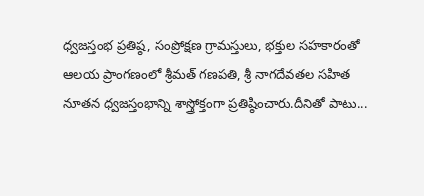ధ్వజస్తంభ ప్రతిష్ఠ, సంప్రోక్షణ గ్రామస్తులు, భక్తుల సహకారంతో ఆలయ ప్రాంగణంలో శ్రీమత్ గణపతి, శ్రీ నాగదేవతల సహిత నూతన ధ్వజస్తంభాన్ని శాస్త్రోక్తంగా ప్రతిష్ఠించారు.దీనితో పాటు...